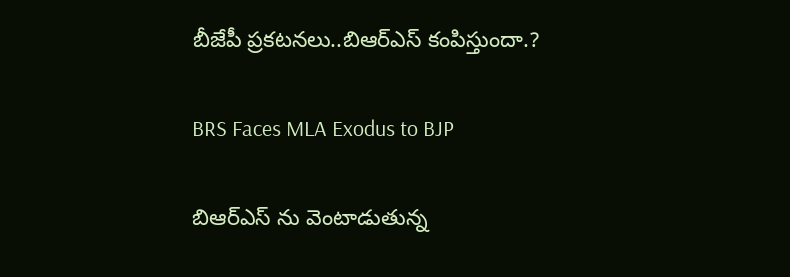బీజేపీ ప్రకటనలు..బిఆర్ఎస్ కంపిస్తుందా.?

BRS Faces MLA Exodus to BJP

బిఆర్ఎస్ ను వెంటాడుతున్న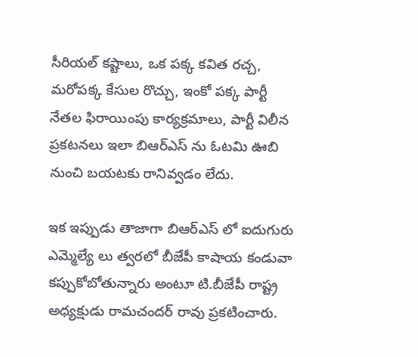సీరియల్ కష్టాలు, ఒక పక్క కవిత రచ్చ, మరోపక్క కేసుల రొచ్చు, ఇంకో పక్క పార్టీ నేతల ఫిరాయింపు కార్యక్రమాలు, పార్టీ విలీన ప్రకటనలు ఇలా బిఆర్ఎస్ ను ఓటమి ఊబి నుంచి బయటకు రానివ్వడం లేదు.

ఇక ఇప్పుడు తాజాగా బిఆర్ఎస్ లో ఐదుగురు ఎమ్మెల్యే లు త్వరలో బీజేపీ కాషాయ కండువా కప్పుకోబోతున్నారు అంటూ టి.బీజేపీ రాష్ట్ర అధ్యక్షుడు రామచందర్ రావు ప్రకటించారు.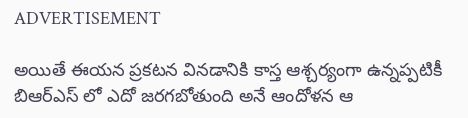ADVERTISEMENT

అయితే ఈయన ప్రకటన వినడానికి కాస్త ఆశ్చర్యంగా ఉన్నప్పటికీ బిఆర్ఎస్ లో ఎదో జరగబోతుంది అనే ఆందోళన ఆ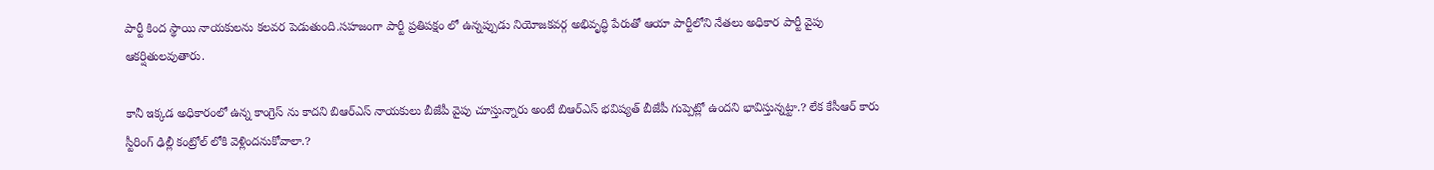పార్టీ కింద స్థాయి నాయకులను కలవర పెడుతుంది.సహజంగా పార్టీ ప్రతిపక్షం లో ఉన్నప్పుడు నియోజకవర్గ అభివృద్ధి పేరుతో ఆయా పార్టీలోని నేతలు అధికార పార్టీ వైపు ఆకర్షితులవుతారు.

కానీ ఇక్కడ అధికారంలో ఉన్న కాంగ్రెస్ ను కాదని బిఆర్ఎస్ నాయకులు బీజేపీ వైపు చూస్తున్నారు అంటే బిఆర్ఎస్ భవిష్యత్ బీజేపీ గుప్పెట్లో ఉందని భావిస్తున్నట్టా.? లేక కేసీఆర్ కారు స్టీరింగ్ ఢిల్లీ కంట్రోల్ లోకి వెళ్లిందనుకోవాలా.?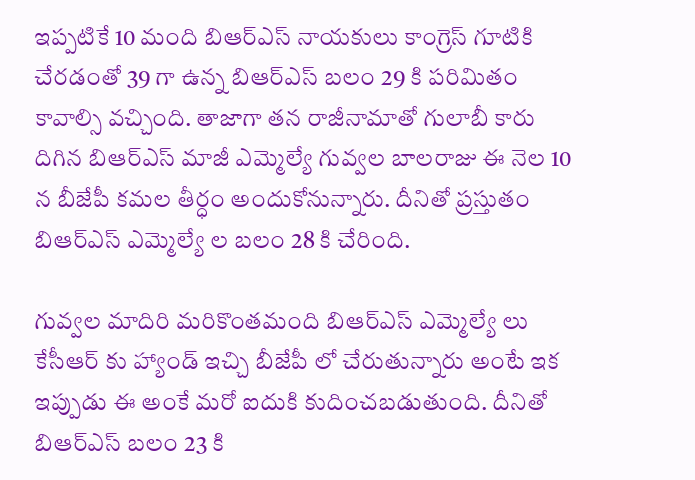ఇప్పటికే 10 మంది బిఆర్ఎస్ నాయకులు కాంగ్రెస్ గూటికి చేరడంతో 39 గా ఉన్న బిఆర్ఎస్ బలం 29 కి పరిమితం కావాల్సి వచ్చింది. తాజాగా తన రాజీనామాతో గులాబీ కారు దిగిన బిఆర్ఎస్ మాజీ ఎమ్మెల్యే గువ్వల బాలరాజు ఈ నెల 10 న బీజేపీ కమల తీర్ధం అందుకోనున్నారు. దీనితో ప్రస్తుతం బిఆర్ఎస్ ఎమ్మెల్యే ల బలం 28 కి చేరింది.

గువ్వల మాదిరి మరికొంతమంది బిఆర్ఎస్ ఎమ్మెల్యే లు కేసీఆర్ కు హ్యాండ్ ఇచ్చి బీజేపీ లో చేరుతున్నారు అంటే ఇక ఇప్పుడు ఈ అంకే మరో ఐదుకి కుదించబడుతుంది. దీనితో బిఆర్ఎస్ బలం 23 కి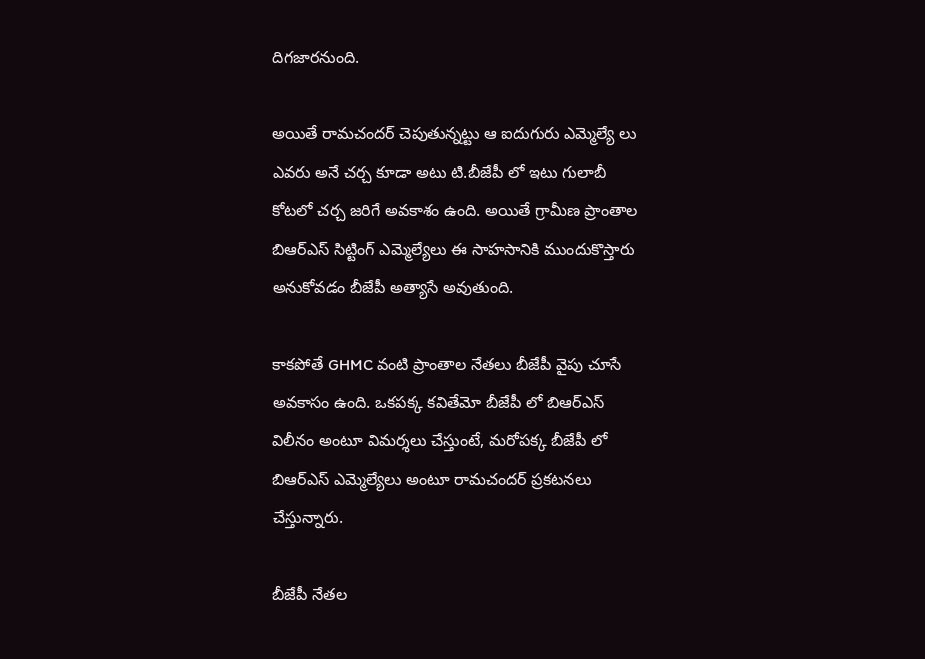దిగజారనుంది.

అయితే రామచందర్ చెపుతున్నట్టు ఆ ఐదుగురు ఎమ్మెల్యే లు ఎవరు అనే చర్చ కూడా అటు టి.బీజేపీ లో ఇటు గులాబీ కోటలో చర్చ జరిగే అవకాశం ఉంది. అయితే గ్రామీణ ప్రాంతాల బిఆర్ఎస్ సిట్టింగ్ ఎమ్మెల్యేలు ఈ సాహసానికి ముందుకొస్తారు అనుకోవడం బీజేపీ అత్యాసే అవుతుంది.

కాకపోతే GHMC వంటి ప్రాంతాల నేతలు బీజేపీ వైపు చూసే అవకాసం ఉంది. ఒకపక్క కవితేమో బీజేపీ లో బిఆర్ఎస్ విలీనం అంటూ విమర్శలు చేస్తుంటే, మరోపక్క బీజేపీ లో బిఆర్ఎస్ ఎమ్మెల్యేలు అంటూ రామచందర్ ప్రకటనలు చేస్తున్నారు.

బీజేపీ నేతల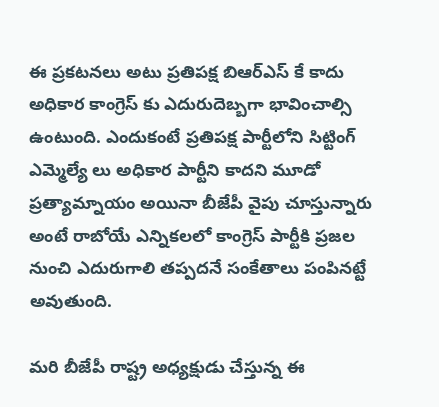ఈ ప్రకటనలు అటు ప్రతిపక్ష బిఆర్ఎస్ కే కాదు అధికార కాంగ్రెస్ కు ఎదురుదెబ్బగా భావించాల్సి ఉంటుంది. ఎందుకంటే ప్రతిపక్ష పార్టీలోని సిట్టింగ్ ఎమ్మెల్యే లు అధికార పార్టీని కాదని మూడో ప్రత్యామ్నాయం అయినా బీజేపీ వైపు చూస్తున్నారు అంటే రాబోయే ఎన్నికలలో కాంగ్రెస్ పార్టీకి ప్రజల నుంచి ఎదురుగాలి తప్పదనే సంకేతాలు పంపినట్టే అవుతుంది.

మరి బీజేపీ రాష్ట్ర అధ్యక్షుడు చేస్తున్న ఈ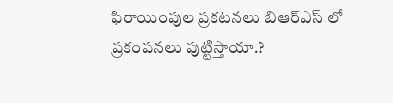ఫిరాయింపుల ప్రకటనలు బిఆర్ఎస్ లో ప్రకంపనలు పుట్టిస్తాయా.?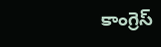కాంగ్రెస్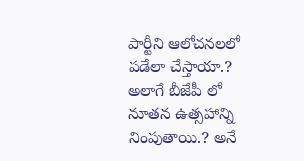పార్టీని ఆలోచనలలో పడేలా చేస్తాయా.? అలాగే బీజేపీ లో నూతన ఉత్సహాన్ని నింపుతాయి.? అనే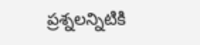ప్రశ్నలన్నిటికి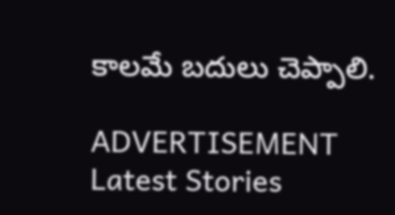కాలమే బదులు చెప్పాలి.

ADVERTISEMENT
Latest Stories